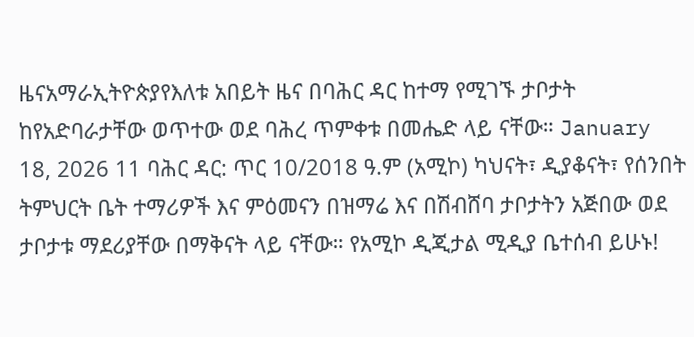ዜናአማራኢትዮጵያየእለቱ አበይት ዜና በባሕር ዳር ከተማ የሚገኙ ታቦታት ከየአድባራታቸው ወጥተው ወደ ባሕረ ጥምቀቱ በመሔድ ላይ ናቸው። January 18, 2026 11 ባሕር ዳር: ጥር 10/2018 ዓ.ም (አሚኮ) ካህናት፣ ዲያቆናት፣ የሰንበት ትምህርት ቤት ተማሪዎች እና ምዕመናን በዝማሬ እና በሽብሸባ ታቦታትን አጅበው ወደ ታቦታቱ ማደሪያቸው በማቅናት ላይ ናቸው። የአሚኮ ዲጂታል ሚዲያ ቤተሰብ ይሁኑ!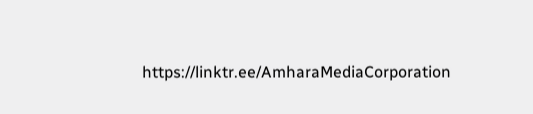https://linktr.ee/AmharaMediaCorporation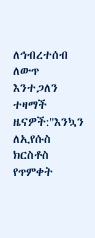ለኅብረተሰብ ለውጥ እንተጋለን ተዛማች ዜናዎች:"እንኳን ለኢየሱስ ክርስቶስ የጥምቀት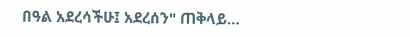በዓል አደረሳችሁ፤ አደረሰን" ጠቅላይ…